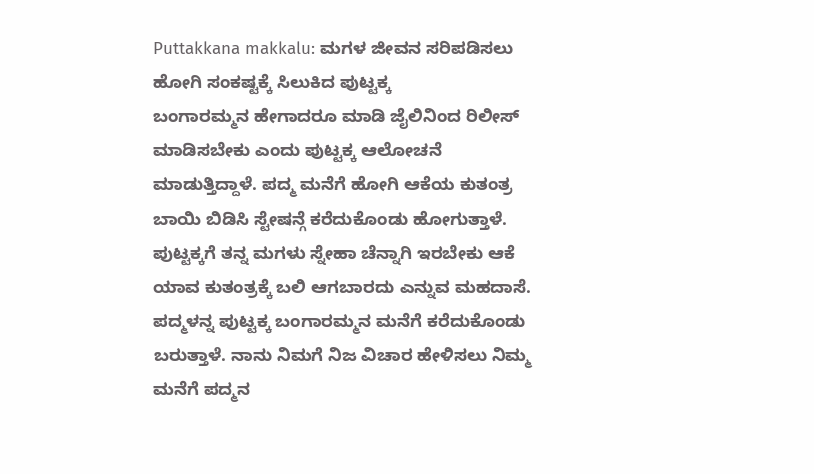Puttakkana makkalu: ಮಗಳ ಜೀವನ ಸರಿಪಡಿಸಲು ಹೋಗಿ ಸಂಕಷ್ಟಕ್ಕೆ ಸಿಲುಕಿದ ಪುಟ್ಟಕ್ಕ
ಬಂಗಾರಮ್ಮನ ಹೇಗಾದರೂ ಮಾಡಿ ಜೈಲಿನಿಂದ ರಿಲೀಸ್ ಮಾಡಿಸಬೇಕು ಎಂದು ಪುಟ್ಟಕ್ಕ ಆಲೋಚನೆ ಮಾಡುತ್ತಿದ್ದಾಳೆ. ಪದ್ಮ ಮನೆಗೆ ಹೋಗಿ ಆಕೆಯ ಕುತಂತ್ರ ಬಾಯಿ ಬಿಡಿಸಿ ಸ್ಟೇಷನ್ಗೆ ಕರೆದುಕೊಂಡು ಹೋಗುತ್ತಾಳೆ. ಪುಟ್ಟಕ್ಕಗೆ ತನ್ನ ಮಗಳು ಸ್ನೇಹಾ ಚೆನ್ನಾಗಿ ಇರಬೇಕು ಆಕೆ ಯಾವ ಕುತಂತ್ರಕ್ಕೆ ಬಲಿ ಆಗಬಾರದು ಎನ್ನುವ ಮಹದಾಸೆ.
ಪದ್ಮಳನ್ನ ಪುಟ್ಟಕ್ಕ ಬಂಗಾರಮ್ಮನ ಮನೆಗೆ ಕರೆದುಕೊಂಡು ಬರುತ್ತಾಳೆ. ನಾನು ನಿಮಗೆ ನಿಜ ವಿಚಾರ ಹೇಳಿಸಲು ನಿಮ್ಮ ಮನೆಗೆ ಪದ್ಮನ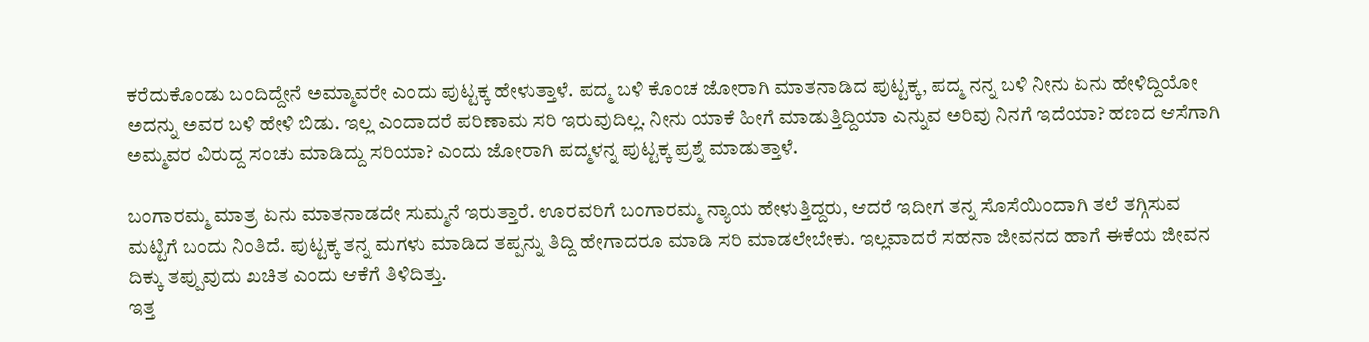ಕರೆದುಕೊಂಡು ಬಂದಿದ್ದೇನೆ ಅಮ್ಮಾವರೇ ಎಂದು ಪುಟ್ಟಕ್ಕ ಹೇಳುತ್ತಾಳೆ. ಪದ್ಮ ಬಳಿ ಕೊಂಚ ಜೋರಾಗಿ ಮಾತನಾಡಿದ ಪುಟ್ಟಕ್ಕ, ಪದ್ಮ ನನ್ನ ಬಳಿ ನೀನು ಏನು ಹೇಳಿದ್ದಿಯೋ ಅದನ್ನು ಅವರ ಬಳಿ ಹೇಳಿ ಬಿಡು. ಇಲ್ಲ ಎಂದಾದರೆ ಪರಿಣಾಮ ಸರಿ ಇರುವುದಿಲ್ಲ. ನೀನು ಯಾಕೆ ಹೀಗೆ ಮಾಡುತ್ತಿದ್ದಿಯಾ ಎನ್ನುವ ಅರಿವು ನಿನಗೆ ಇದೆಯಾ? ಹಣದ ಆಸೆಗಾಗಿ ಅಮ್ಮವರ ವಿರುದ್ದ ಸಂಚು ಮಾಡಿದ್ದು ಸರಿಯಾ? ಎಂದು ಜೋರಾಗಿ ಪದ್ಮಳನ್ನ ಪುಟ್ಟಕ್ಕ ಪ್ರಶ್ನೆ ಮಾಡುತ್ತಾಳೆ.

ಬಂಗಾರಮ್ಮ ಮಾತ್ರ ಏನು ಮಾತನಾಡದೇ ಸುಮ್ಮನೆ ಇರುತ್ತಾರೆ. ಊರವರಿಗೆ ಬಂಗಾರಮ್ಮ ನ್ಯಾಯ ಹೇಳುತ್ತಿದ್ದರು, ಆದರೆ ಇದೀಗ ತನ್ನ ಸೊಸೆಯಿಂದಾಗಿ ತಲೆ ತಗ್ಗಿಸುವ ಮಟ್ಟಿಗೆ ಬಂದು ನಿಂತಿದೆ. ಪುಟ್ಟಕ್ಕ ತನ್ನ ಮಗಳು ಮಾಡಿದ ತಪ್ಪನ್ನು ತಿದ್ದಿ ಹೇಗಾದರೂ ಮಾಡಿ ಸರಿ ಮಾಡಲೇಬೇಕು. ಇಲ್ಲವಾದರೆ ಸಹನಾ ಜೀವನದ ಹಾಗೆ ಈಕೆಯ ಜೀವನ ದಿಕ್ಕು ತಪ್ಪುವುದು ಖಚಿತ ಎಂದು ಆಕೆಗೆ ತಿಳಿದಿತ್ತು.
ಇತ್ತ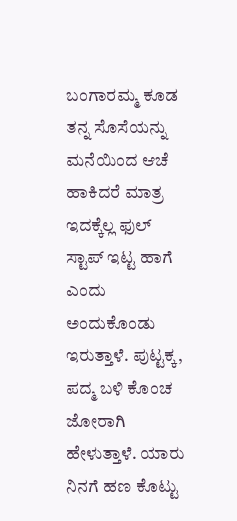ಬಂಗಾರಮ್ಮ ಕೂಡ ತನ್ನ ಸೊಸೆಯನ್ನು ಮನೆಯಿಂದ ಆಚೆ ಹಾಕಿದರೆ ಮಾತ್ರ ಇದಕ್ಕೆಲ್ಲ ಫುಲ್ ಸ್ಟಾಪ್ ಇಟ್ಟ ಹಾಗೆ ಎಂದು ಅಂದುಕೊಂಡು ಇರುತ್ತಾಳೆ. ಪುಟ್ಟಕ್ಕ, ಪದ್ಮ ಬಳಿ ಕೊಂಚ ಜೋರಾಗಿ ಹೇಳುತ್ತಾಳೆ. ಯಾರು ನಿನಗೆ ಹಣ ಕೊಟ್ಟು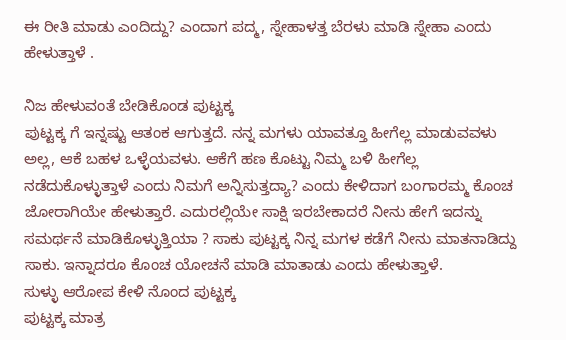ಈ ರೀತಿ ಮಾಡು ಎಂದಿದ್ದು? ಎಂದಾಗ ಪದ್ಮ, ಸ್ನೇಹಾಳತ್ತ ಬೆರಳು ಮಾಡಿ ಸ್ನೇಹಾ ಎಂದು ಹೇಳುತ್ತಾಳೆ .

ನಿಜ ಹೇಳುವಂತೆ ಬೇಡಿಕೊಂಡ ಪುಟ್ಟಕ್ಕ
ಪುಟ್ಟಕ್ಕ ಗೆ ಇನ್ನಷ್ಟು ಆತಂಕ ಆಗುತ್ತದೆ. ನನ್ನ ಮಗಳು ಯಾವತ್ತೂ ಹೀಗೆಲ್ಲ ಮಾಡುವವಳು ಅಲ್ಲ, ಆಕೆ ಬಹಳ ಒಳ್ಳೆಯವಳು. ಆಕೆಗೆ ಹಣ ಕೊಟ್ಟು ನಿಮ್ಮ ಬಳಿ ಹೀಗೆಲ್ಲ ನಡೆದುಕೊಳ್ಳುತ್ತಾಳೆ ಎಂದು ನಿಮಗೆ ಅನ್ನಿಸುತ್ತದ್ಯಾ? ಎಂದು ಕೇಳಿದಾಗ ಬಂಗಾರಮ್ಮ ಕೊಂಚ ಜೋರಾಗಿಯೇ ಹೇಳುತ್ತಾರೆ. ಎದುರಲ್ಲಿಯೇ ಸಾಕ್ಷಿ ಇರಬೇಕಾದರೆ ನೀನು ಹೇಗೆ ಇದನ್ನು ಸಮರ್ಥನೆ ಮಾಡಿಕೊಳ್ಳುತ್ತಿಯಾ ? ಸಾಕು ಪುಟ್ಟಕ್ಕ ನಿನ್ನ ಮಗಳ ಕಡೆಗೆ ನೀನು ಮಾತನಾಡಿದ್ದು ಸಾಕು. ಇನ್ನಾದರೂ ಕೊಂಚ ಯೋಚನೆ ಮಾಡಿ ಮಾತಾಡು ಎಂದು ಹೇಳುತ್ತಾಳೆ.
ಸುಳ್ಳು ಆರೋಪ ಕೇಳಿ ನೊಂದ ಪುಟ್ಟಕ್ಕ
ಪುಟ್ಟಕ್ಕ ಮಾತ್ರ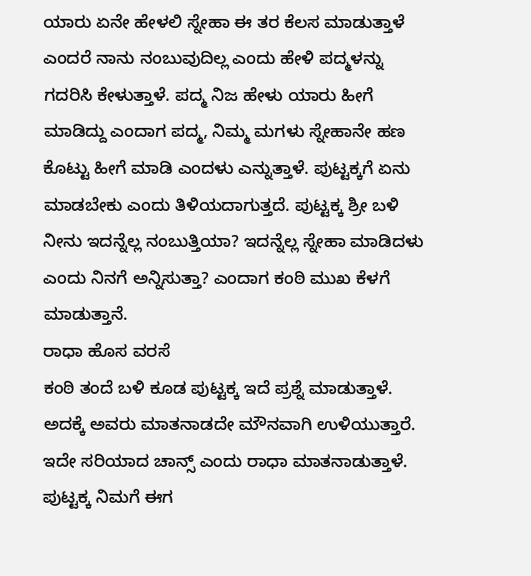ಯಾರು ಏನೇ ಹೇಳಲಿ ಸ್ನೇಹಾ ಈ ತರ ಕೆಲಸ ಮಾಡುತ್ತಾಳೆ ಎಂದರೆ ನಾನು ನಂಬುವುದಿಲ್ಲ ಎಂದು ಹೇಳಿ ಪದ್ಮಳನ್ನು ಗದರಿಸಿ ಕೇಳುತ್ತಾಳೆ. ಪದ್ಮ ನಿಜ ಹೇಳು ಯಾರು ಹೀಗೆ ಮಾಡಿದ್ದು ಎಂದಾಗ ಪದ್ಮ, ನಿಮ್ಮ ಮಗಳು ಸ್ನೇಹಾನೇ ಹಣ ಕೊಟ್ಟು ಹೀಗೆ ಮಾಡಿ ಎಂದಳು ಎನ್ನುತ್ತಾಳೆ. ಪುಟ್ಟಕ್ಕಗೆ ಏನು ಮಾಡಬೇಕು ಎಂದು ತಿಳಿಯದಾಗುತ್ತದೆ. ಪುಟ್ಟಕ್ಕ ಶ್ರೀ ಬಳಿ ನೀನು ಇದನ್ನೆಲ್ಲ ನಂಬುತ್ತಿಯಾ? ಇದನ್ನೆಲ್ಲ ಸ್ನೇಹಾ ಮಾಡಿದಳು ಎಂದು ನಿನಗೆ ಅನ್ನಿಸುತ್ತಾ? ಎಂದಾಗ ಕಂಠಿ ಮುಖ ಕೆಳಗೆ ಮಾಡುತ್ತಾನೆ.
ರಾಧಾ ಹೊಸ ವರಸೆ
ಕಂಠಿ ತಂದೆ ಬಳಿ ಕೂಡ ಪುಟ್ಟಕ್ಕ ಇದೆ ಪ್ರಶ್ನೆ ಮಾಡುತ್ತಾಳೆ. ಅದಕ್ಕೆ ಅವರು ಮಾತನಾಡದೇ ಮೌನವಾಗಿ ಉಳಿಯುತ್ತಾರೆ. ಇದೇ ಸರಿಯಾದ ಚಾನ್ಸ್ ಎಂದು ರಾಧಾ ಮಾತನಾಡುತ್ತಾಳೆ. ಪುಟ್ಟಕ್ಕ ನಿಮಗೆ ಈಗ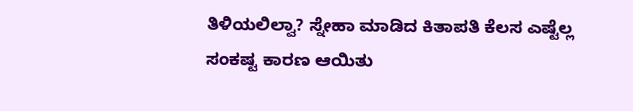ತಿಳಿಯಲಿಲ್ವಾ? ಸ್ನೇಹಾ ಮಾಡಿದ ಕಿತಾಪತಿ ಕೆಲಸ ಎಷ್ಟೆಲ್ಲ ಸಂಕಷ್ಟ ಕಾರಣ ಆಯಿತು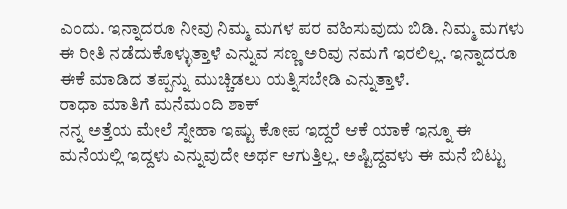ಎಂದು. ಇನ್ನಾದರೂ ನೀವು ನಿಮ್ಮ ಮಗಳ ಪರ ವಹಿಸುವುದು ಬಿಡಿ. ನಿಮ್ಮ ಮಗಳು ಈ ರೀತಿ ನಡೆದುಕೊಳ್ಳುತ್ತಾಳೆ ಎನ್ನುವ ಸಣ್ಣ ಅರಿವು ನಮಗೆ ಇರಲಿಲ್ಲ. ಇನ್ನಾದರೂ ಈಕೆ ಮಾಡಿದ ತಪ್ಪನ್ನು ಮುಚ್ಚಿಡಲು ಯತ್ನಿಸಬೇಡಿ ಎನ್ನುತ್ತಾಳೆ.
ರಾಧಾ ಮಾತಿಗೆ ಮನೆಮಂದಿ ಶಾಕ್
ನನ್ನ ಅತ್ತೆಯ ಮೇಲೆ ಸ್ನೇಹಾ ಇಷ್ಟು ಕೋಪ ಇದ್ದರೆ ಆಕೆ ಯಾಕೆ ಇನ್ನೂ ಈ ಮನೆಯಲ್ಲಿ ಇದ್ದಳು ಎನ್ನುವುದೇ ಅರ್ಥ ಆಗುತ್ತಿಲ್ಲ. ಅಷ್ಟಿದ್ದವಳು ಈ ಮನೆ ಬಿಟ್ಟು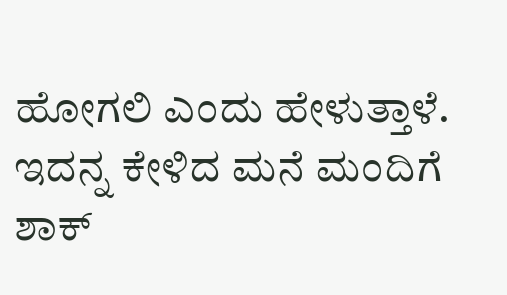ಹೋಗಲಿ ಎಂದು ಹೇಳುತ್ತಾಳೆ. ಇದನ್ನ ಕೇಳಿದ ಮನೆ ಮಂದಿಗೆ ಶಾಕ್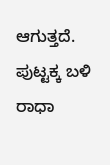ಆಗುತ್ತದೆ. ಪುಟ್ಟಕ್ಕ ಬಳಿ ರಾಧಾ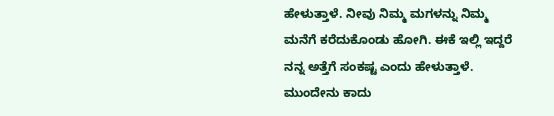ಹೇಳುತ್ತಾಳೆ. ನೀವು ನಿಮ್ಮ ಮಗಳನ್ನು ನಿಮ್ಮ ಮನೆಗೆ ಕರೆದುಕೊಂಡು ಹೋಗಿ. ಈಕೆ ಇಲ್ಲಿ ಇದ್ದರೆ ನನ್ನ ಅತ್ತೆಗೆ ಸಂಕಷ್ಟ ಎಂದು ಹೇಳುತ್ತಾಳೆ. ಮುಂದೇನು ಕಾದು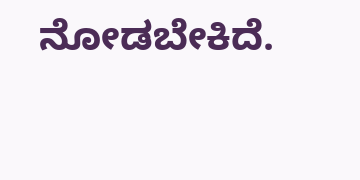ನೋಡಬೇಕಿದೆ.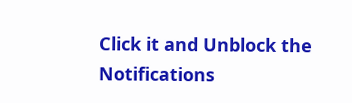Click it and Unblock the Notifications